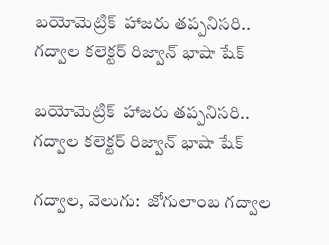బయోమెట్రిక్  హాజరు తప్పనిసరి.. గద్వాల కలెక్టర్ రిజ్వాన్ భాషా షేక్

బయోమెట్రిక్  హాజరు తప్పనిసరి.. గద్వాల కలెక్టర్ రిజ్వాన్ భాషా షేక్

గద్వాల, వెలుగు:  జోగులాంబ గద్వాల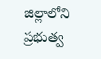జిల్లాలోని ప్రభుత్వ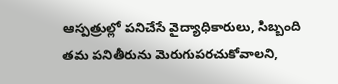ఆస్పత్రుల్లో పనిచేసే వైద్యాధికారులు, సిబ్బంది తమ పనితీరును మెరుగుపరచుకోవాలని,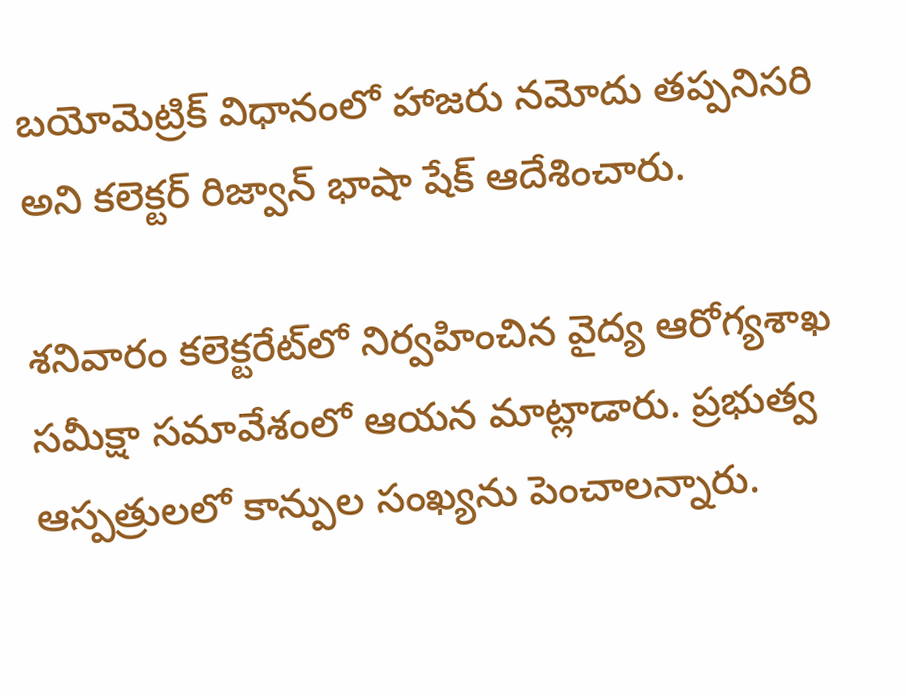బయోమెట్రిక్ విధానంలో హాజరు నమోదు తప్పనిసరి అని కలెక్టర్ రిజ్వాన్ భాషా షేక్ ఆదేశించారు.

శనివారం కలెక్టరేట్‌‌లో నిర్వహించిన వైద్య ఆరోగ్యశాఖ సమీక్షా సమావేశంలో ఆయన మాట్లాడారు. ప్రభుత్వ ఆస్పత్రులలో కాన్పుల సంఖ్యను పెంచాలన్నారు.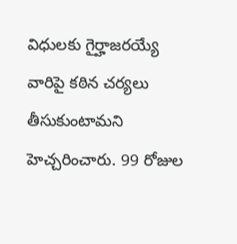విధులకు గైర్హాజరయ్యే వారిపై కఠిన చర్యలు తీసుకుంటామని హెచ్చరించారు. 99 రోజుల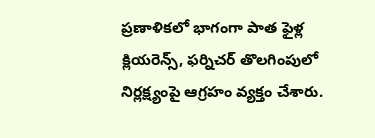ప్రణాళికలో భాగంగా పాత ఫైళ్ల క్లియరెన్స్, ఫర్నిచర్ తొలగింపులో నిర్లక్ష్యంపై ఆగ్రహం వ్యక్తం చేశారు.